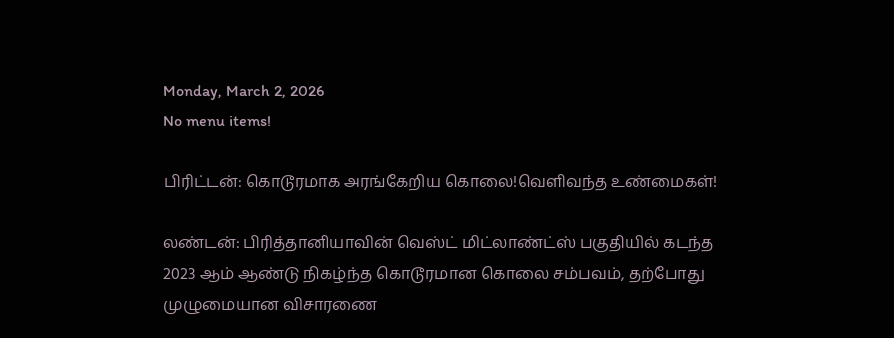Monday, March 2, 2026
No menu items!

பிரிட்டன்: கொடூரமாக அரங்கேறிய கொலை!வெளிவந்த உண்மைகள்!

லண்டன்: பிரித்தானியாவின் வெஸ்ட் மிட்லாண்ட்ஸ் பகுதியில் கடந்த 2023 ஆம் ஆண்டு நிகழ்ந்த கொடூரமான கொலை சம்பவம், தற்போது முழுமையான விசாரணை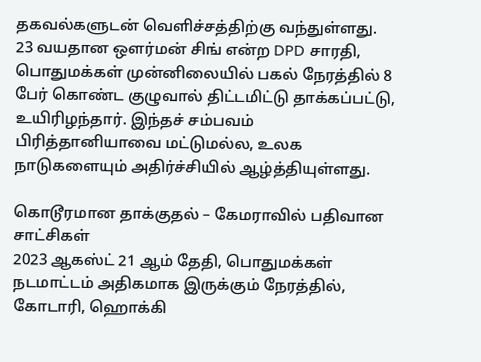தகவல்களுடன் வெளிச்சத்திற்கு வந்துள்ளது.
23 வயதான ஔர்மன் சிங் என்ற DPD சாரதி, பொதுமக்கள் முன்னிலையில் பகல் நேரத்தில் 8 பேர் கொண்ட குழுவால் திட்டமிட்டு தாக்கப்பட்டு, உயிரிழந்தார். இந்தச் சம்பவம் பிரித்தானியாவை மட்டுமல்ல, உலக நாடுகளையும் அதிர்ச்சியில் ஆழ்த்தியுள்ளது.

கொடூரமான தாக்குதல் – கேமராவில் பதிவான சாட்சிகள்
2023 ஆகஸ்ட் 21 ஆம் தேதி, பொதுமக்கள் நடமாட்டம் அதிகமாக இருக்கும் நேரத்தில், கோடாரி, ஹொக்கி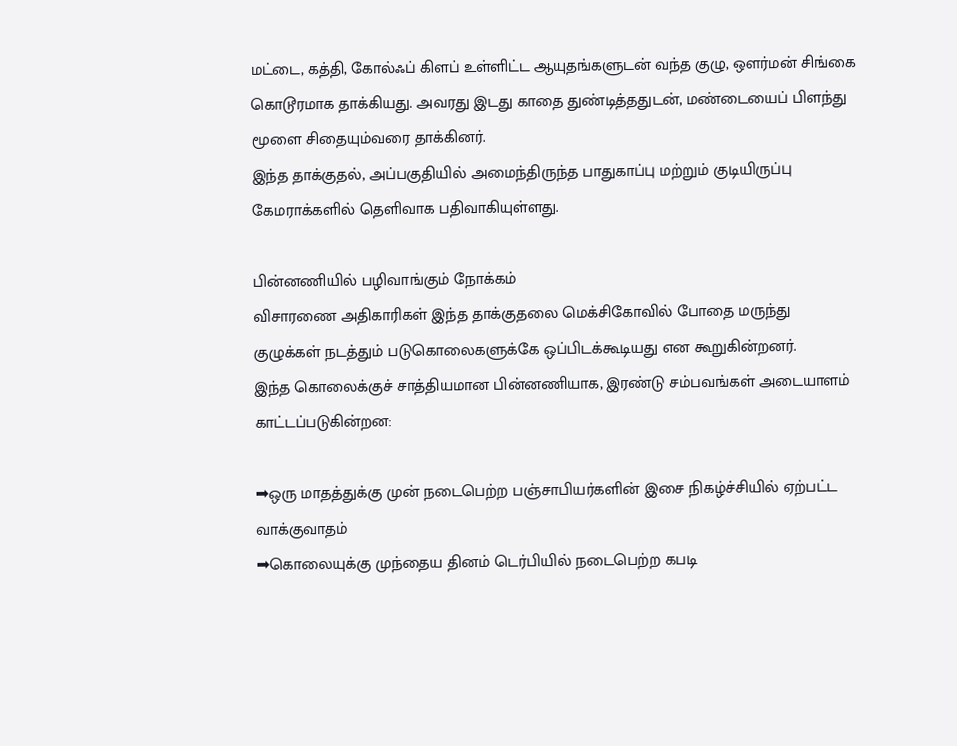மட்டை, கத்தி, கோல்ஃப் கிளப் உள்ளிட்ட ஆயுதங்களுடன் வந்த குழு, ஔர்மன் சிங்கை கொடூரமாக தாக்கியது. அவரது இடது காதை துண்டித்ததுடன், மண்டையைப் பிளந்து மூளை சிதையும்வரை தாக்கினர்.
இந்த தாக்குதல், அப்பகுதியில் அமைந்திருந்த பாதுகாப்பு மற்றும் குடியிருப்பு கேமராக்களில் தெளிவாக பதிவாகியுள்ளது.

பின்னணியில் பழிவாங்கும் நோக்கம்
விசாரணை அதிகாரிகள் இந்த தாக்குதலை மெக்சிகோவில் போதை மருந்து குழுக்கள் நடத்தும் படுகொலைகளுக்கே ஒப்பிடக்கூடியது என கூறுகின்றனர்.
இந்த கொலைக்குச் சாத்தியமான பின்னணியாக, இரண்டு சம்பவங்கள் அடையாளம் காட்டப்படுகின்றன:

➡ஒரு மாதத்துக்கு முன் நடைபெற்ற பஞ்சாபியர்களின் இசை நிகழ்ச்சியில் ஏற்பட்ட வாக்குவாதம்
➡கொலையுக்கு முந்தைய தினம் டெர்பியில் நடைபெற்ற கபடி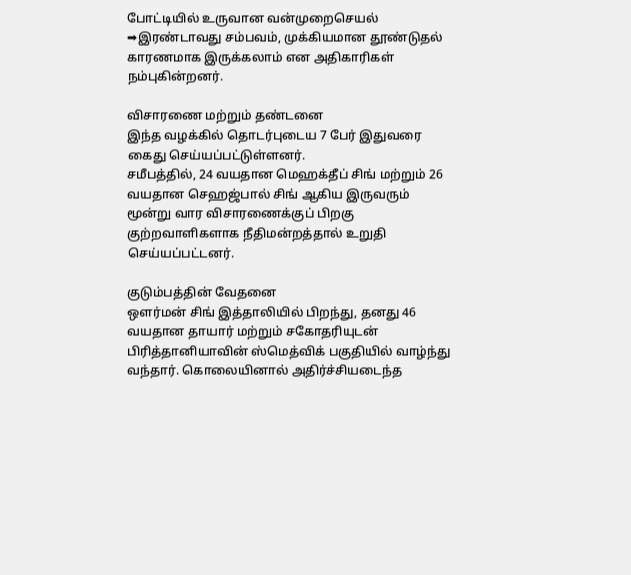போட்டியில் உருவான வன்முறைசெயல்
➡இரண்டாவது சம்பவம், முக்கியமான தூண்டுதல் காரணமாக இருக்கலாம் என அதிகாரிகள் நம்புகின்றனர்.

விசாரணை மற்றும் தண்டனை
இந்த வழக்கில் தொடர்புடைய 7 பேர் இதுவரை கைது செய்யப்பட்டுள்ளனர்.
சமீபத்தில், 24 வயதான மெஹக்தீப் சிங் மற்றும் 26 வயதான செஹஜ்பால் சிங் ஆகிய இருவரும் மூன்று வார விசாரணைக்குப் பிறகு குற்றவாளிகளாக நீதிமன்றத்தால் உறுதி செய்யப்பட்டனர்.

குடும்பத்தின் வேதனை
ஔர்மன் சிங் இத்தாலியில் பிறந்து, தனது 46 வயதான தாயார் மற்றும் சகோதரியுடன் பிரித்தானியாவின் ஸ்மெத்விக் பகுதியில் வாழ்ந்து வந்தார். கொலையினால் அதிர்ச்சியடைந்த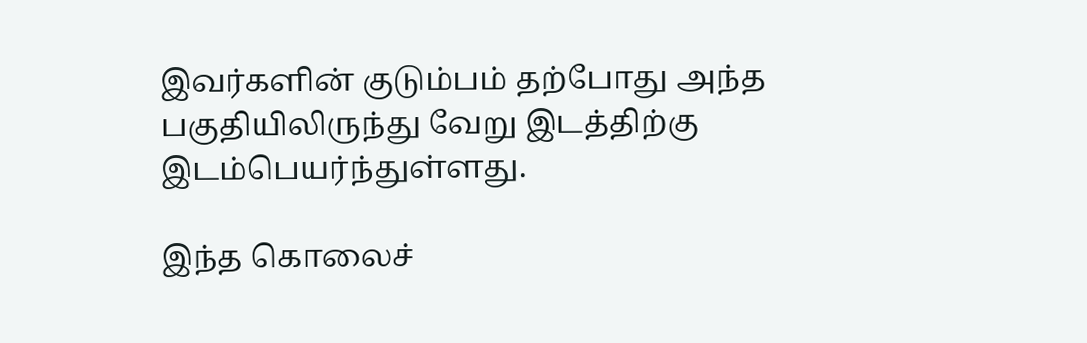இவர்களின் குடும்பம் தற்போது அந்த பகுதியிலிருந்து வேறு இடத்திற்கு இடம்பெயர்ந்துள்ளது.

இந்த கொலைச்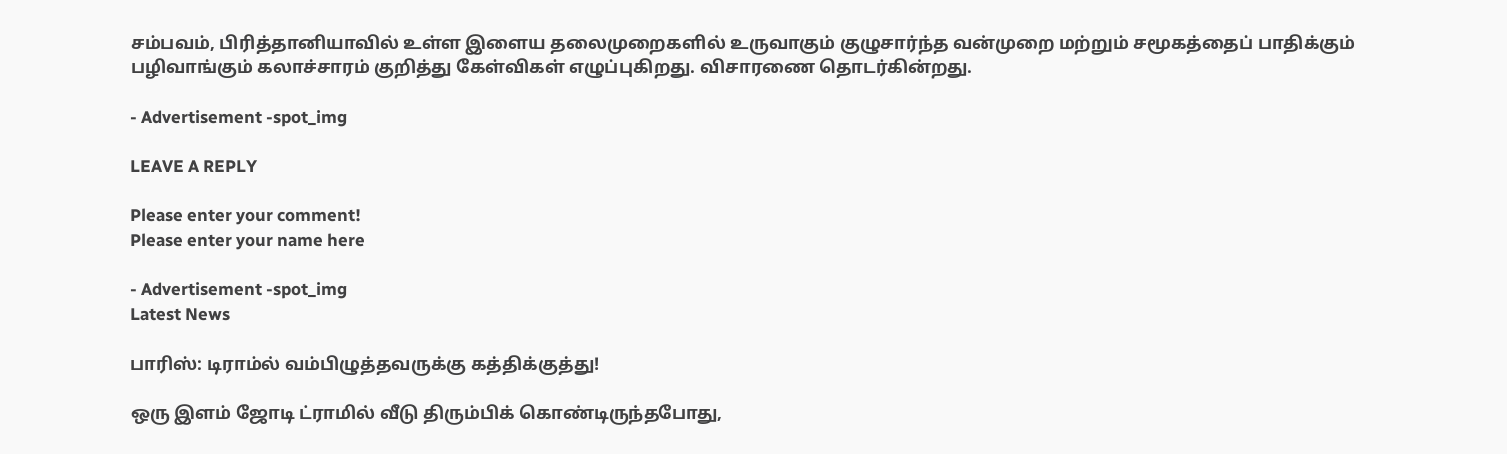சம்பவம், பிரித்தானியாவில் உள்ள இளைய தலைமுறைகளில் உருவாகும் குழுசார்ந்த வன்முறை மற்றும் சமூகத்தைப் பாதிக்கும் பழிவாங்கும் கலாச்சாரம் குறித்து கேள்விகள் எழுப்புகிறது. விசாரணை தொடர்கின்றது.

- Advertisement -spot_img

LEAVE A REPLY

Please enter your comment!
Please enter your name here

- Advertisement -spot_img
Latest News

பாரிஸ்: டிராம்ல் வம்பிழுத்தவருக்கு கத்திக்குத்து!

ஒரு இளம் ஜோடி ட்ராமில் வீடு திரும்பிக் கொண்டிருந்தபோது,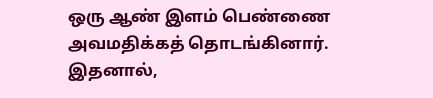ஒரு ஆண் இளம் பெண்ணை அவமதிக்கத் தொடங்கினார். இதனால்,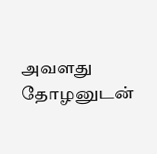அவளது தோழனுடன்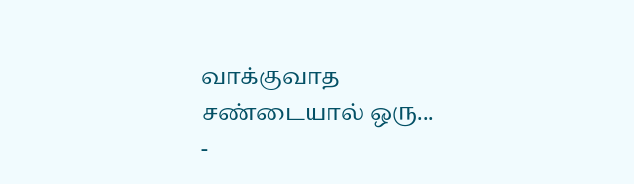வாக்குவாத சண்டையால் ஒரு...
-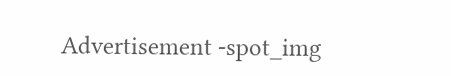Advertisement -spot_img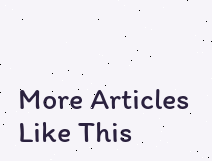More Articles Like This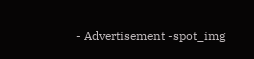- Advertisement -spot_img